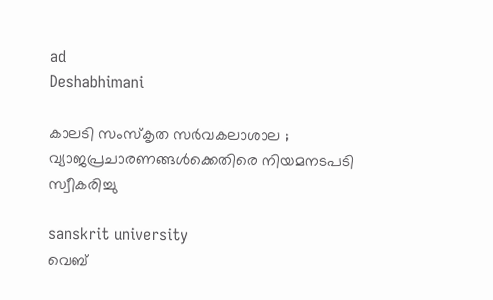ad
Deshabhimani

കാലടി സംസ്‌കൃത സർവകലാശാല ; വ്യാജപ്രചാരണങ്ങൾക്കെതിരെ നിയമനടപടി സ്വീകരിച്ചു

sanskrit university
വെബ്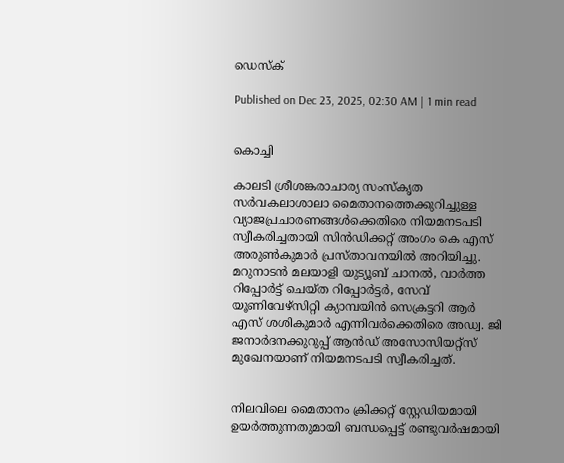ഡെസ്ക്

Published on Dec 23, 2025, 02:30 AM | 1 min read


കൊച്ചി

കാലടി ശ്രീശങ്കരാചാര്യ സംസ്കൃത സർവകലാശാലാ മൈതാനത്തെക്കുറിച്ചുള്ള വ്യാജപ്രചാരണങ്ങൾക്കെതിരെ നിയമനടപടി സ്വീകരിച്ചതായി സിൻഡിക്കറ്റ് അംഗം കെ എസ് അരുൺകുമാർ പ്രസ്‌താവനയിൽ അറിയിച്ചു. മറുനാടൻ മലയാളി യുട്യൂബ് ചാനല്‍, വാർത്ത റിപ്പോർട്ട് ചെയ്ത റിപ്പോർട്ടർ, സേവ് യൂണിവേഴ്സിറ്റി ക്യാമ്പയിൻ സെക്രട്ടറി ആർ എസ്‌ ശശികുമാര്‍ എന്നിവര്‍ക്കെതിരെ അഡ്വ. ജി ജനാർദനക്കുറുപ്പ് ആന്‍ഡ് അസോസിയറ്റ്സ് മുഖേനയാണ്‌ നിയമനടപടി സ്വീകരിച്ചത്‌.


നിലവിലെ മൈതാനം ക്രിക്കറ്റ് സ്റ്റേഡിയമായി ഉയർത്തുന്നതുമായി ബന്ധപ്പെട്ട്‌ രണ്ടുവർഷമായി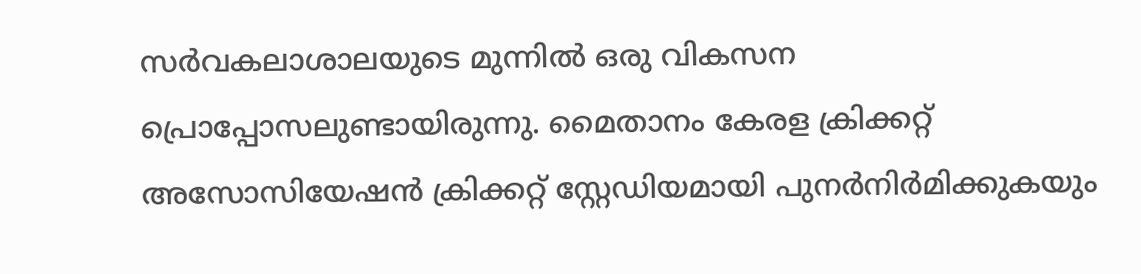സർവകലാശാലയുടെ മുന്നിൽ ഒരു വികസന പ്രൊപ്പോസലുണ്ടായിരുന്നു. മൈതാനം കേരള ക്രിക്കറ്റ് അസോസിയേഷൻ ക്രിക്കറ്റ് സ്റ്റേഡിയമായി പുനർനിർമിക്കുകയും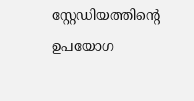സ്റ്റേഡിയത്തിന്റെ ഉപയോഗ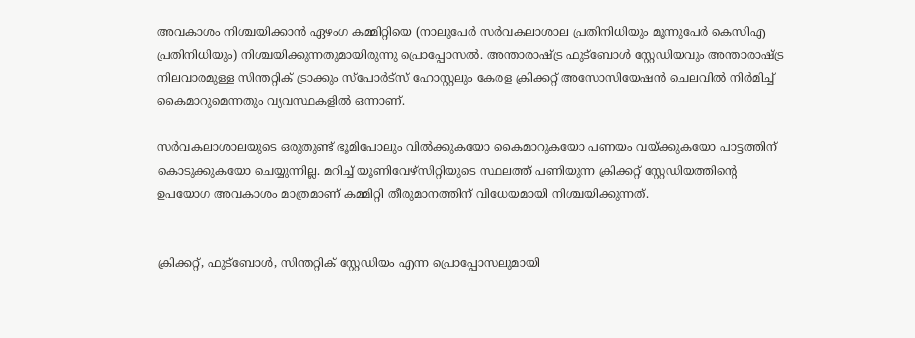അവകാശം നിശ്ചയിക്കാൻ ഏഴംഗ കമ്മിറ്റിയെ (നാലുപേർ സര്‍വകലാശാല പ്രതിനിധിയും മൂന്നുപേർ കെസിഎ പ്രതിനിധിയും) നിശ്ചയിക്കുന്നതുമായിരുന്നു പ്രൊപ്പോസൽ. അന്താരാഷ്ട്ര ഫുട്ബോൾ സ്റ്റേഡിയവും അന്താരാഷ്ട്ര നിലവാരമുള്ള സിന്തറ്റിക് ട്രാക്കും സ്പോർട്സ് ഹോസ്റ്റലും കേരള ക്രിക്കറ്റ് അസോസിയേഷൻ ചെലവിൽ നിർമിച്ച് കൈമാറുമെന്നതും വ്യവസ്ഥകളിൽ ഒന്നാണ്.

സർവകലാശാലയുടെ ഒരുതുണ്ട് ഭൂമിപോലും വിൽക്കുകയോ കൈമാറുകയോ പണയം വയ്ക്കുകയോ പാട്ടത്തിന് കൊടുക്കുകയോ ചെയ്യുന്നില്ല. മറിച്ച് യൂണിവേഴ്സിറ്റിയുടെ സ്ഥലത്ത് പണിയുന്ന ക്രിക്കറ്റ് സ്റ്റേഡിയത്തിന്റെ ഉപയോഗ അവകാശം മാത്രമാണ് കമ്മിറ്റി തീരുമാനത്തിന് വിധേയമായി നിശ്ചയിക്കുന്നത്.


ക്രിക്കറ്റ്, ഫുട്ബോൾ, സിന്തറ്റിക് സ്റ്റേഡിയം എന്ന പ്രൊപ്പോസലുമായി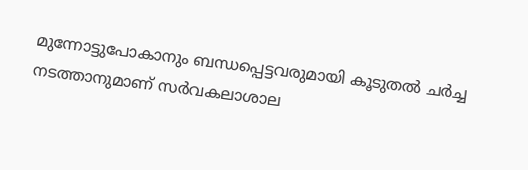മുന്നോട്ടുപോകാനും ബന്ധപ്പെട്ടവരുമായി കൂടുതൽ ചർച്ച നടത്താനുമാണ്‌ സർവകലാശാല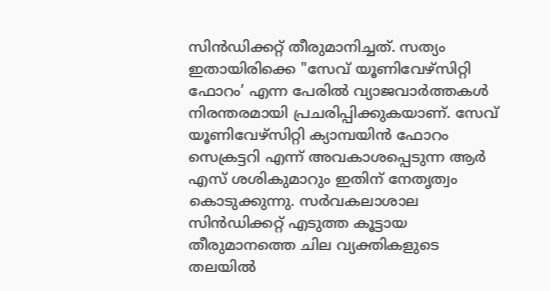സിൻഡിക്കറ്റ് തീരുമാനിച്ചത്. സത്യം ഇതായിരിക്കെ "സേവ് യൂണിവേഴ്സിറ്റി ഫോറം’ എന്ന പേരിൽ വ്യാജവാർത്തകൾ നിരന്തരമായി പ്രചരിപ്പിക്കുകയാണ്. സേവ് യൂണിവേഴ്സിറ്റി ക്യാമ്പയിൻ ഫോറം സെക്രട്ടറി എന്ന് അവകാശപ്പെടുന്ന ആർ എസ്‌ ശശികുമാറും ഇതിന് നേതൃത്വം കൊടുക്കുന്നു. സർവകലാശാല സിൻഡിക്കറ്റ് എടുത്ത കൂട്ടായ തീരുമാനത്തെ ചില വ്യക്തികളുടെ തലയിൽ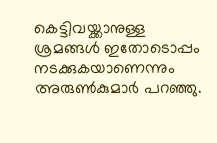കെട്ടിവയ്ക്കാനുള്ള ശ്രമങ്ങൾ ഇതോടൊപ്പം നടക്കുകയാണെന്നും അരുൺകുമാർ പറഞ്ഞു.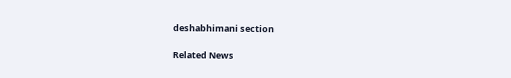deshabhimani section

Related News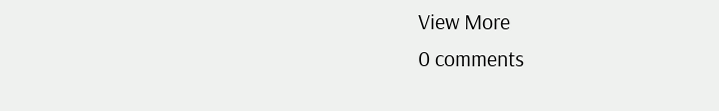View More
0 comments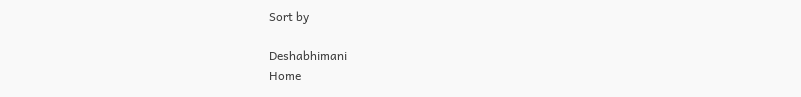Sort by

Deshabhimani
Home